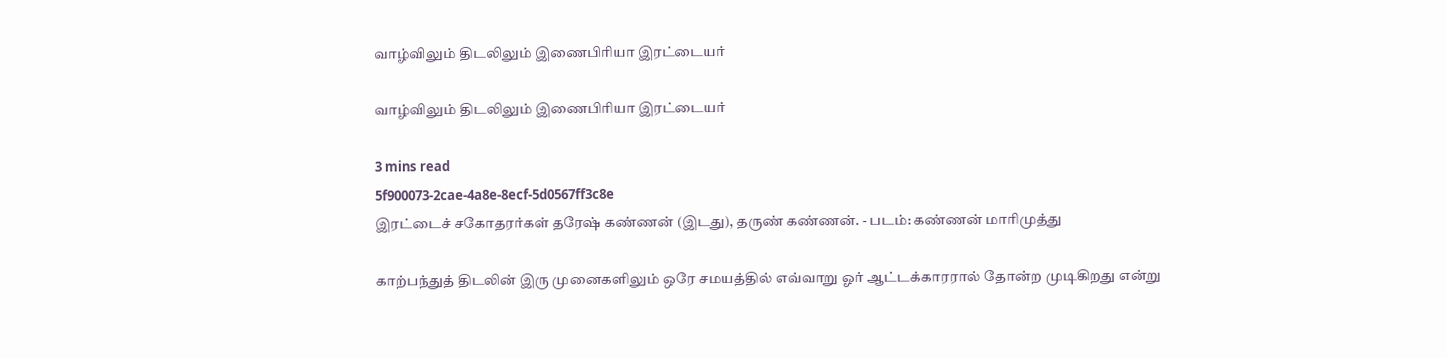வாழ்விலும் திடலிலும் இணைபிரியா இரட்டையர்

வாழ்விலும் திடலிலும் இணைபிரியா இரட்டையர்

3 mins read
5f900073-2cae-4a8e-8ecf-5d0567ff3c8e
இரட்டைச் சகோதரர்கள் தரேஷ் கண்ணன் (இடது), தருண் கண்ணன். - படம்: கண்ணன் மாரிமுத்து

காற்பந்துத் திடலின் இரு முனைகளிலும் ஒரே சமயத்தில் எவ்வாறு ஓர் ஆட்டக்காரரால் தோன்ற முடிகிறது என்று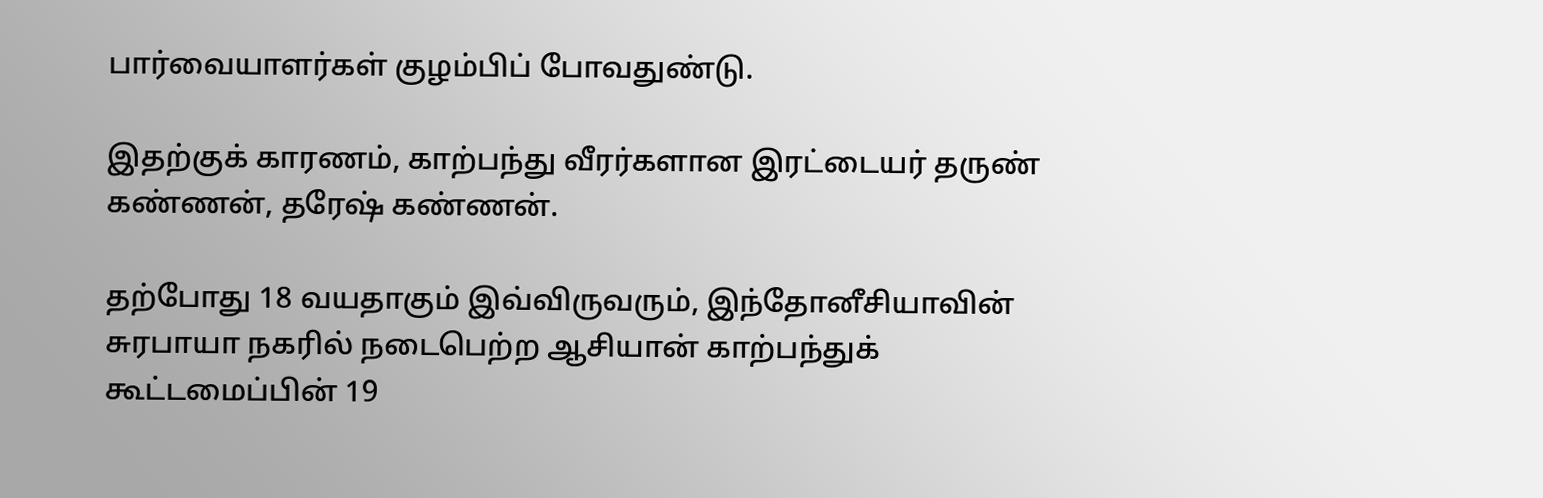பார்வையாளர்கள் குழம்பிப் போவதுண்டு.

இதற்குக் காரணம், காற்பந்து வீரர்களான இரட்டையர் தருண் கண்ணன், தரேஷ் கண்ணன்.

தற்போது 18 வயதாகும் இவ்விருவரும், இந்தோனீசியாவின் சுரபாயா நகரில் நடைபெற்ற ஆசியான் காற்பந்துக் கூட்டமைப்பின் 19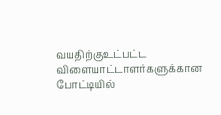வயதிற்குஉட்பட்ட விளையாட்டாளர்களுக்கான போட்டியில்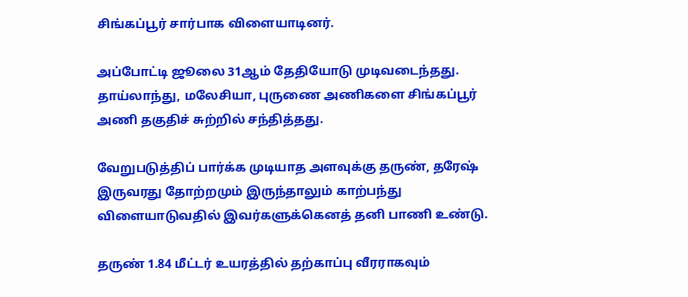சிங்கப்பூர் சார்பாக விளையாடினர்.

அப்போட்டி ஜூலை 31ஆம் தேதியோடு முடிவடைந்தது. தாய்லாந்து, மலேசியா, புருணை அணிகளை சிங்கப்பூர் அணி தகுதிச் சுற்றில் சந்தித்தது.

வேறுபடுத்திப் பார்க்க முடியாத அளவுக்கு தருண், தரேஷ் இருவரது தோற்றமும் இருந்தாலும் காற்பந்து விளையாடுவதில் இவர்களுக்கெனத் தனி பாணி உண்டு.

தருண் 1.84 மீட்டர் உயரத்தில் தற்காப்பு வீரராகவும்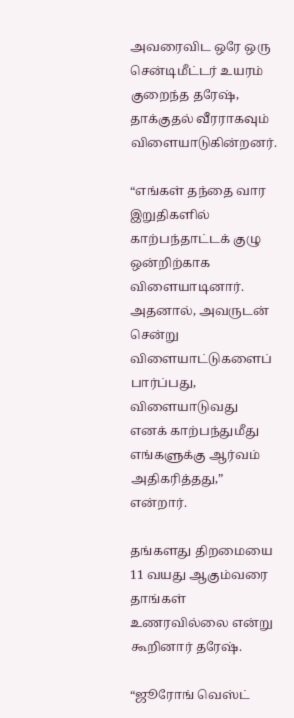அவரைவிட ஒரே ஒரு சென்டிமீட்டர் உயரம் குறைந்த தரேஷ், தாக்குதல் வீரராகவும் விளையாடுகின்றனர்.

“எங்கள் தந்தை வார இறுதிகளில் காற்பந்தாட்டக் குழு ஒன்றிற்காக விளையாடினார். அதனால், அவருடன் சென்று விளையாட்டுகளைப் பார்ப்பது, விளையாடுவது எனக் காற்பந்துமீது எங்களுக்கு ஆர்வம் அதிகரித்தது,” என்றார்.

தங்களது திறமையை 11 வயது ஆகும்வரை தாங்கள் உணரவில்லை என்று கூறினார் தரேஷ்.

“ஜூரோங் வெஸ்ட்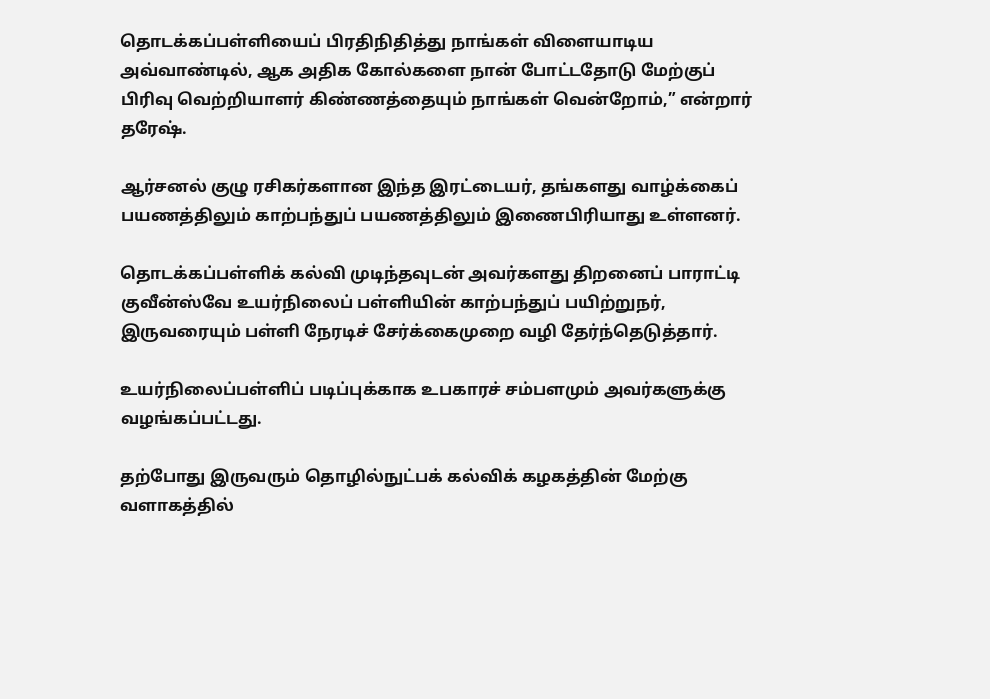தொடக்கப்பள்ளியைப் பிரதிநிதித்து நாங்கள் விளையாடிய அவ்வாண்டில், ஆக அதிக கோல்களை நான் போட்டதோடு மேற்குப் பிரிவு வெற்றியாளர் கிண்ணத்தையும் நாங்கள் வென்றோம்,” என்றார் தரேஷ்.

ஆர்சனல் குழு ரசிகர்களான இந்த இரட்டையர், தங்களது வாழ்க்கைப் பயணத்திலும் காற்பந்துப் பயணத்திலும் இணைபிரியாது உள்ளனர்.

தொடக்கப்பள்ளிக் கல்வி முடிந்தவுடன் அவர்களது திறனைப் பாராட்டி குவீன்ஸ்வே உயர்நிலைப் பள்ளியின் காற்பந்துப் பயிற்றுநர், இருவரையும் பள்ளி நேரடிச் சேர்க்கைமுறை வழி தேர்ந்தெடுத்தார்.

உயர்நிலைப்பள்ளிப் படிப்புக்காக உபகாரச் சம்பளமும் அவர்களுக்கு வழங்கப்பட்டது.

தற்போது இருவரும் தொழில்நுட்பக் கல்விக் கழகத்தின் மேற்கு வளாகத்தில்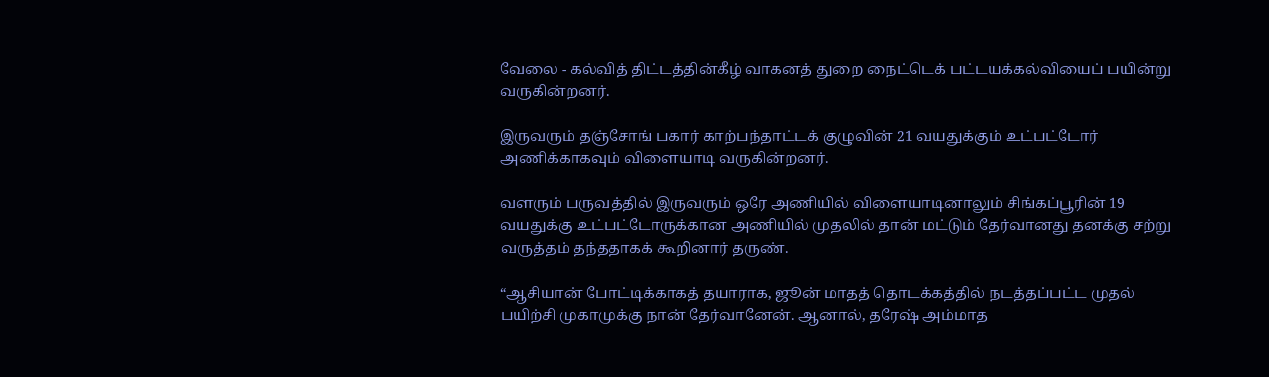வேலை - கல்வித் திட்டத்தின்கீழ் வாகனத் துறை நைட்டெக் பட்டயக்கல்வியைப் பயின்று வருகின்றனர்.

இருவரும் தஞ்சோங் பகார் காற்பந்தாட்டக் குழுவின் 21 வயதுக்கும் உட்பட்டோர் அணிக்காகவும் விளையாடி வருகின்றனர்.

வளரும் பருவத்தில் இருவரும் ஒரே அணியில் விளையாடினாலும் சிங்கப்பூரின் 19 வயதுக்கு உட்பட்டோருக்கான அணியில் முதலில் தான் மட்டும் தேர்வானது தனக்கு சற்று வருத்தம் தந்ததாகக் கூறினார் தருண்.

“ஆசியான் போட்டிக்காகத் தயாராக, ஜூன் மாதத் தொடக்கத்தில் நடத்தப்பட்ட முதல் பயிற்சி முகாமுக்கு நான் தேர்வானேன். ஆனால், தரேஷ் அம்மாத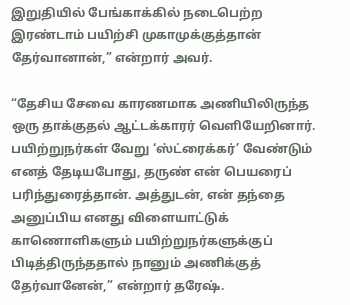இறுதியில் பேங்காக்கில் நடைபெற்ற இரண்டாம் பயிற்சி முகாமுக்குத்தான் தேர்வானான்,” என்றார் அவர்.

“தேசிய சேவை காரணமாக அணியிலிருந்த ஒரு தாக்குதல் ஆட்டக்காரர் வெளியேறினார். பயிற்றுநர்கள் வேறு ‘ஸ்ட்ரைக்கர்’ வேண்டும் எனத் தேடியபோது, தருண் என் பெயரைப் பரிந்துரைத்தான். அத்துடன், என் தந்தை அனுப்பிய எனது விளையாட்டுக் காணொளிகளும் பயிற்றுநர்களுக்குப் பிடித்திருந்ததால் நானும் அணிக்குத் தேர்வானேன்,” என்றார் தரேஷ்.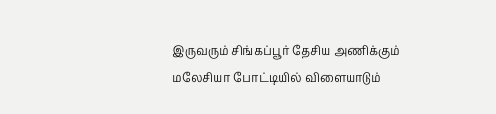இருவரும் சிங்கப்பூர் தேசிய அணிக்கும் மலேசியா போட்டியில் விளையாடும்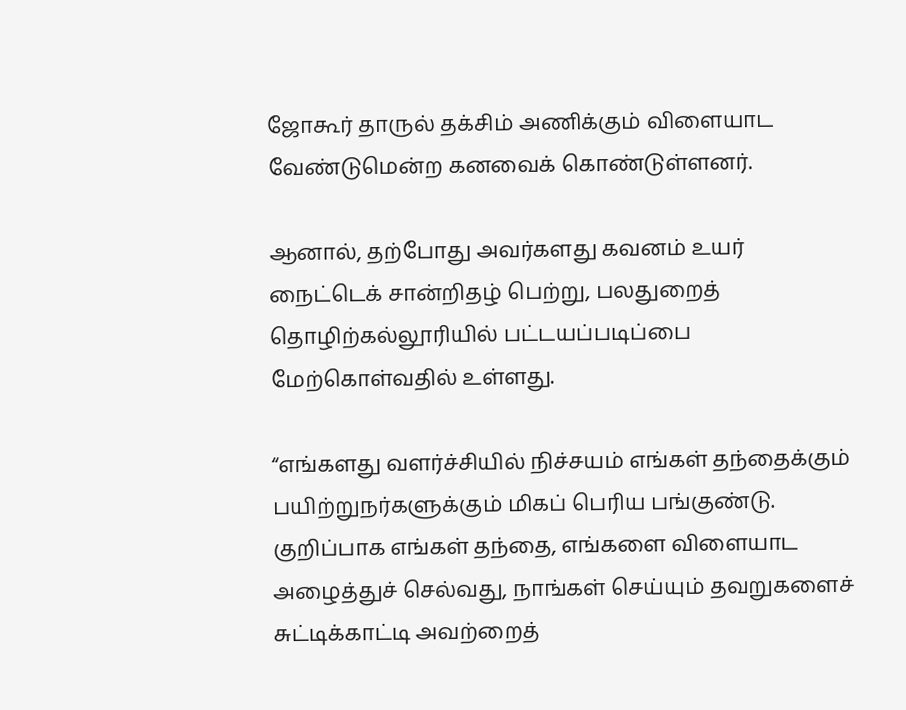ஜோகூர் தாருல் தக்சிம் அணிக்கும் விளையாட வேண்டுமென்ற கனவைக் கொண்டுள்ளனர்.

ஆனால், தற்போது அவர்களது கவனம் உயர் நைட்டெக் சான்றிதழ் பெற்று, பலதுறைத் தொழிற்கல்லூரியில் பட்டயப்படிப்பை மேற்கொள்வதில் உள்ளது.

“எங்களது வளர்ச்சியில் நிச்சயம் எங்கள் தந்தைக்கும் பயிற்றுநர்களுக்கும் மிகப் பெரிய பங்குண்டு. குறிப்பாக எங்கள் தந்தை, எங்களை விளையாட அழைத்துச் செல்வது, நாங்கள் செய்யும் தவறுகளைச் சுட்டிக்காட்டி அவற்றைத்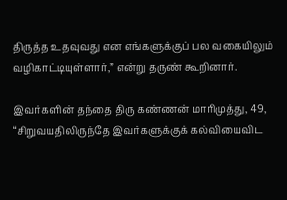திருத்த உதவுவது என எங்களுக்குப் பல வகையிலும் வழிகாட்டியுள்ளார்,” என்று தருண் கூறினார்.

இவர்களின் தந்தை திரு கண்ணன் மாரிமுத்து, 49, “சிறுவயதிலிருந்தே இவர்களுக்குக் கல்வியைவிட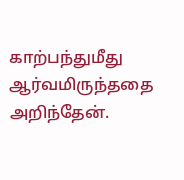காற்பந்துமீது ஆர்வமிருந்ததை அறிந்தேன்.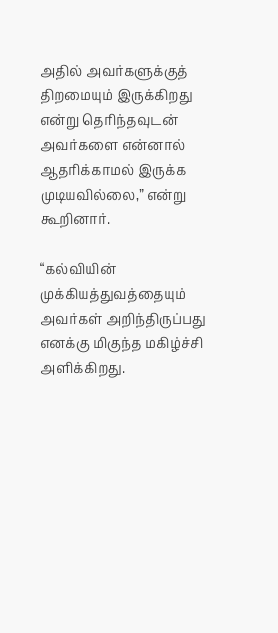அதில் அவர்களுக்குத் திறமையும் இருக்கிறது என்று தெரிந்தவுடன் அவர்களை என்னால் ஆதரிக்காமல் இருக்க முடியவில்லை,” என்று கூறினார்.

“கல்வியின் முக்கியத்துவத்தையும் அவர்கள் அறிந்திருப்பது எனக்கு மிகுந்த மகிழ்ச்சி அளிக்கிறது.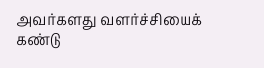அவர்களது வளர்ச்சியைக் கண்டு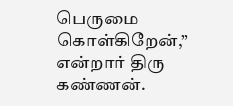பெருமை கொள்கிறேன்,” என்றார் திரு கண்ணன்.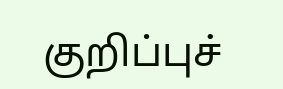குறிப்புச்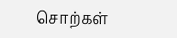சொற்கள்